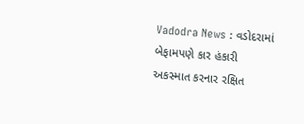Vadodra News : વડોદરામાં બેફામપણે કાર હંકારી અકસ્માત કરનાર રક્ષિત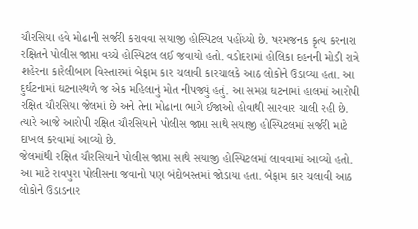ચૌરસિયા હવે મોઢાની સર્જરી કરાવવા સયાજી હોસ્પિટલ પહોંચ્યો છે. ષરમજનક કૃત્ય કરનારા રક્ષિતને પોલીસ જાપ્તા વચ્ચે હોસ્પિટલ લઈ જવાયો હતો. વડોદરામાં હોલિકા દહનની મોડી રાત્રે શહેરના કારેલીબાગ વિસ્તારમાં બેફામ કાર ચલાવી કારચાલકે આઠ લોકોને ઉડાવ્યા હતા. આ દુર્ઘટનામાં ઘટનાસ્થળે જ એક મહિલાનું મોત નીપજ્યું હતું. આ સમગ્ર ઘટનામાં હાલમાં આરોપી રક્ષિત ચૌરસિયા જેલમાં છે અને તેના મોઢાના ભાગે ઈજાઓ હોવાથી સારવાર ચાલી રહી છે. ત્યારે આજે આરોપી રક્ષિત ચૌરસિયાને પોલીસ જાપ્તા સાથે સયાજી હોસ્પિટલમાં સર્જરી માટે દાખલ કરવામાં આવ્યો છે.
જેલમાંથી રક્ષિત ચૌરસિયાને પોલીસ જાપ્તા સાથે સયાજી હોસ્પિટલમાં લાવવામાં આવ્યો હતો. આ માટે રાવપુરા પોલીસના જવાનો પણ બંદોબસ્તમાં જોડાયા હતા. બેફામ કાર ચલાવી આઠ લોકોને ઉડાડનાર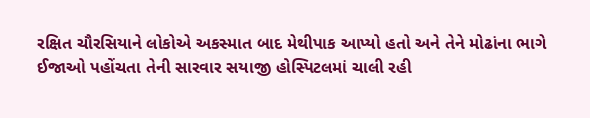રક્ષિત ચૌરસિયાને લોકોએ અકસ્માત બાદ મેથીપાક આપ્યો હતો અને તેને મોઢાંના ભાગે ઈજાઓ પહોંચતા તેની સારવાર સયાજી હોસ્પિટલમાં ચાલી રહી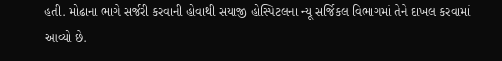હતી. મોઢાના ભાગે સર્જરી કરવાની હોવાથી સયાજી હોસ્પિટલના ન્યૂ સર્જિકલ વિભાગમાં તેને દાખલ કરવામાં આવ્યો છે.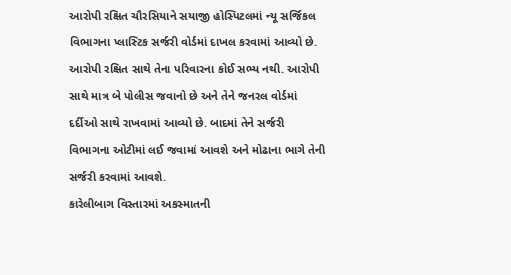આરોપી રક્ષિત ચૌરસિયાને સયાજી હોસ્પિટલમાં ન્યૂ સર્જિકલ વિભાગના પ્લાસ્ટિક સર્જરી વોર્ડમાં દાખલ કરવામાં આવ્યો છે. આરોપી રક્ષિત સાથે તેના પરિવારના કોઈ સભ્ય નથી. આરોપી સાથે માત્ર બે પોલીસ જવાનો છે અને તેને જનરલ વોર્ડમાં દર્દીઓ સાથે રાખવામાં આવ્યો છે. બાદમાં તેને સર્જરી વિભાગના ઓટીમાં લઈ જવામાં આવશે અને મોઢાના ભાગે તેની સર્જરી કરવામાં આવશે.
કારેલીબાગ વિસ્તારમાં અકસ્માતની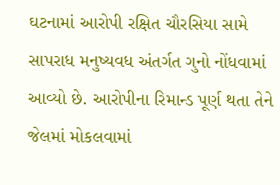ઘટનામાં આરોપી રક્ષિત ચૌરસિયા સામે સાપરાધ મનુષ્યવધ અંતર્ગત ગુનો નોંધવામાં આવ્યો છે. આરોપીના રિમાન્ડ પૂર્ણ થતા તેને જેલમાં મોકલવામાં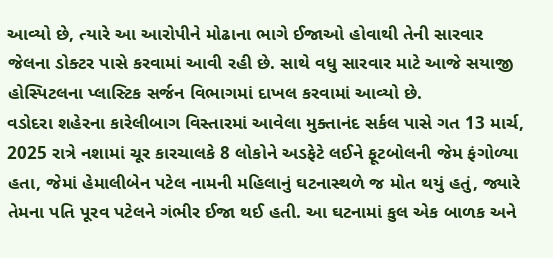આવ્યો છે, ત્યારે આ આરોપીને મોઢાના ભાગે ઈજાઓ હોવાથી તેની સારવાર જેલના ડોક્ટર પાસે કરવામાં આવી રહી છે. સાથે વધુ સારવાર માટે આજે સયાજી હોસ્પિટલના પ્લાસ્ટિક સર્જન વિભાગમાં દાખલ કરવામાં આવ્યો છે.
વડોદરા શહેરના કારેલીબાગ વિસ્તારમાં આવેલા મુક્તાનંદ સર્કલ પાસે ગત 13 માર્ચ, 2025 રાત્રે નશામાં ચૂર કારચાલકે 8 લોકોને અડફેટે લઈને ફૂટબોલની જેમ ફંગોળ્યા હતા, જેમાં હેમાલીબેન પટેલ નામની મહિલાનું ઘટનાસ્થળે જ મોત થયું હતું, જ્યારે તેમના પતિ પૂરવ પટેલને ગંભીર ઈજા થઈ હતી. આ ઘટનામાં કુલ એક બાળક અને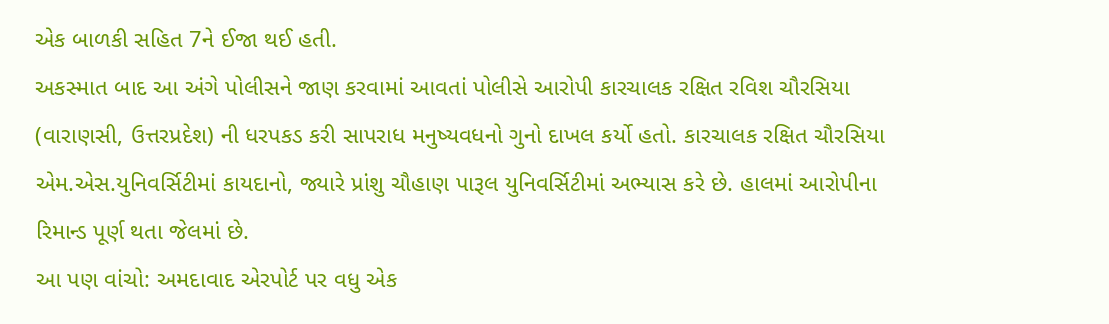એક બાળકી સહિત 7ને ઈજા થઈ હતી.
અકસ્માત બાદ આ અંગે પોલીસને જાણ કરવામાં આવતાં પોલીસે આરોપી કારચાલક રક્ષિત રવિશ ચૌરસિયા (વારાણસી, ઉત્તરપ્રદેશ) ની ધરપકડ કરી સાપરાધ મનુષ્યવધનો ગુનો દાખલ કર્યો હતો. કારચાલક રક્ષિત ચૌરસિયા એમ.એસ.યુનિવર્સિટીમાં કાયદાનો, જ્યારે પ્રાંશુ ચૌહાણ પારૂલ યુનિવર્સિટીમાં અભ્યાસ કરે છે. હાલમાં આરોપીના રિમાન્ડ પૂર્ણ થતા જેલમાં છે.
આ પણ વાંચો: અમદાવાદ એરપોર્ટ પર વધુ એક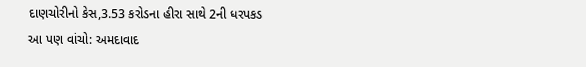દાણચોરીનો કેસ,3.53 કરોડના હીરા સાથે 2ની ધરપકડ
આ પણ વાંચો: અમદાવાદ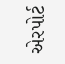એરપોર્ટ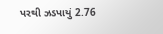પરથી ઝડપાયું 2.76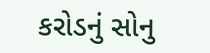કરોડનું સોનુ